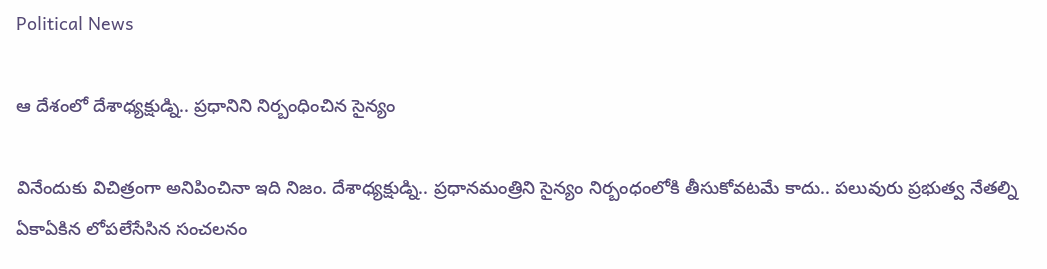Political News

ఆ దేశంలో దేశాధ్యక్షుడ్ని.. ప్రధానిని నిర్బంధించిన సైన్యం

వినేందుకు విచిత్రంగా అనిపించినా ఇది నిజం. దేశాధ్యక్షుడ్ని.. ప్రధానమంత్రిని సైన్యం నిర్బంధంలోకి తీసుకోవటమే కాదు.. పలువురు ప్రభుత్వ నేతల్ని ఏకాఏకిన లోపలేసేసిన సంచలనం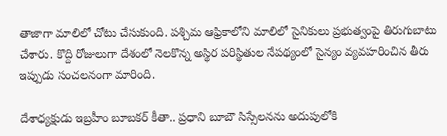తాజాగా మాలిలో చోటు చేసుకుంది. పశ్చిమ ఆఫ్రికాలోని మాలిలో సైనికులు ప్రభుత్వంపై తిరుగుబాటు చేశారు. కొద్ది రోజులుగా దేశంలో నెలకొన్న అస్థిర పరిస్థితుల నేపథ్యంలో సైన్యం వ్యవహరించిన తీరు ఇప్పుడు సంచలనంగా మారింది.

దేశాధ్యక్షుడు ఇబ్రహీం బూబకర్ కీతా.. ప్రధాని బూబౌ సిస్సేలనను అదుపులోకి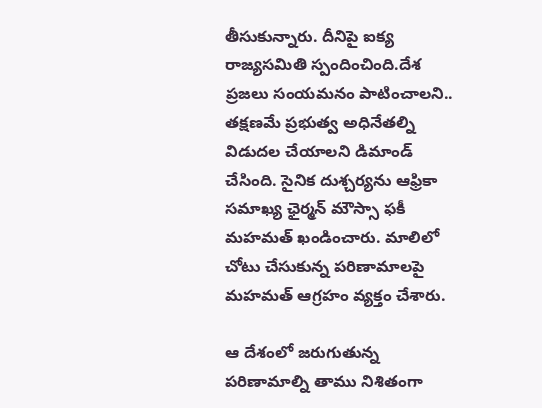తీసుకున్నారు. దీనిపై ఐక్య రాజ్యసమితి స్పందించింది.దేశ ప్రజలు సంయమనం పాటించాలని.. తక్షణమే ప్రభుత్వ అధినేతల్ని విడుదల చేయాలని డిమాండ్ చేసింది. సైనిక దుశ్చర్యను ఆఫ్రికా సమాఖ్య ఛైర్మన్ మౌస్సా ఫకీ మహమత్ ఖండించారు. మాలిలో చోటు చేసుకున్న పరిణామాలపై మహమత్ ఆగ్రహం వ్యక్తం చేశారు.

ఆ దేశంలో జరుగుతున్న పరిణామాల్ని తాము నిశితంగా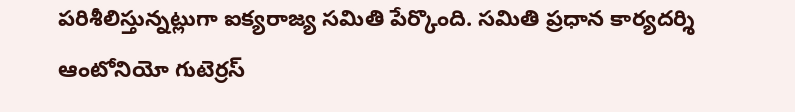పరిశీలిస్తున్నట్లుగా ఐక్యరాజ్య సమితి పేర్కొంది. సమితి ప్రధాన కార్యదర్శి ఆంటోనియో గుటెర్రస్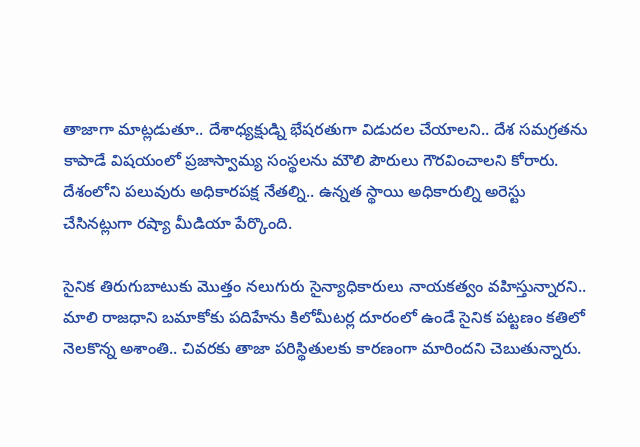తాజాగా మాట్లడుతూ.. దేశాధ్యక్షుడ్ని భేషరతుగా విడుదల చేయాలని.. దేశ సమగ్రతను కాపాడే విషయంలో ప్రజాస్వామ్య సంస్థలను మౌలి పౌరులు గౌరవించాలని కోరారు. దేశంలోని పలువురు అధికారపక్ష నేతల్ని.. ఉన్నత స్థాయి అధికారుల్ని అరెస్టు చేసినట్లుగా రష్యా మీడియా పేర్కొంది.

సైనిక తిరుగుబాటుకు మొత్తం నలుగురు సైన్యాధికారులు నాయకత్వం వహిస్తున్నారని.. మాలి రాజధాని బమాకోకు పదిహేను కిలోమీటర్ల దూరంలో ఉండే సైనిక పట్టణం కతిలో నెలకొన్న అశాంతి.. చివరకు తాజా పరిస్థితులకు కారణంగా మారిందని చెబుతున్నారు.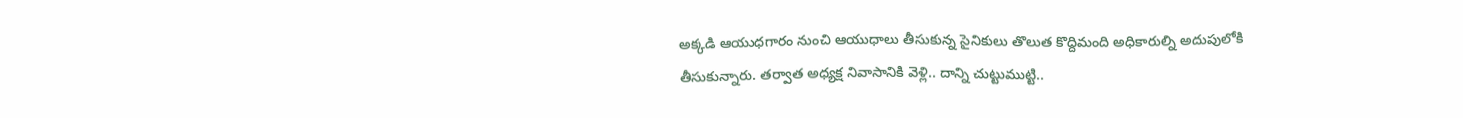అక్కడి ఆయుధగారం నుంచి ఆయుధాలు తీసుకున్న సైనికులు తొలుత కొద్దిమంది అధికారుల్ని అదుపులోకి తీసుకున్నారు. తర్వాత అధ్యక్ష నివాసానికి వెళ్లి.. దాన్ని చుట్టుముట్టి..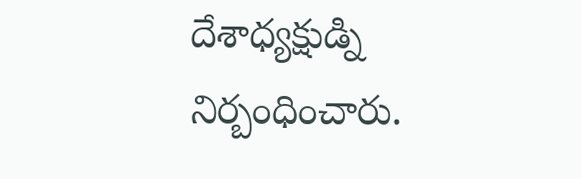దేశాధ్యక్షుడ్ని నిర్బంధించారు.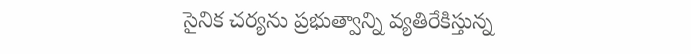సైనిక చర్యను ప్రభుత్వాన్ని వ్యతిరేకిస్తున్న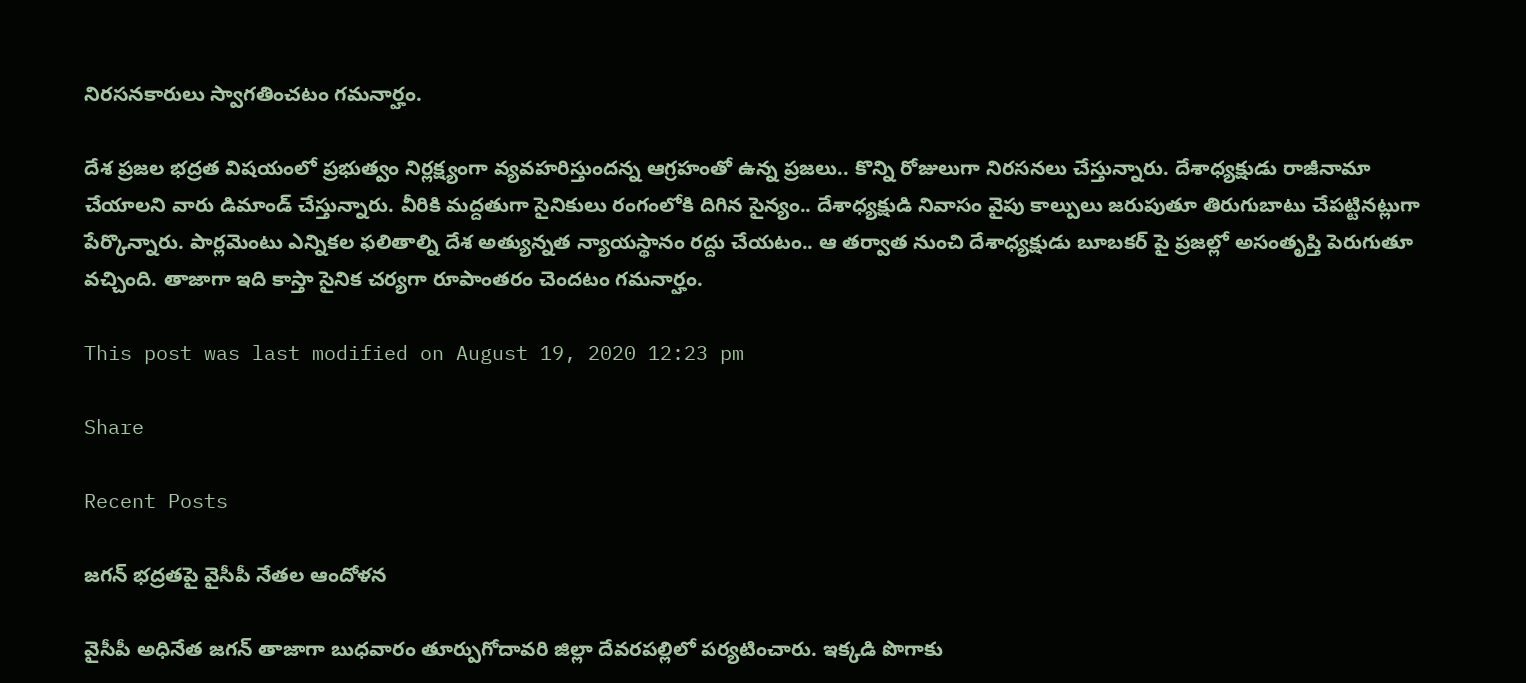నిరసనకారులు స్వాగతించటం గమనార్హం.

దేశ ప్రజల భద్రత విషయంలో ప్రభుత్వం నిర్లక్ష్యంగా వ్యవహరిస్తుందన్న ఆగ్రహంతో ఉన్న ప్రజలు.. కొన్ని రోజులుగా నిరసనలు చేస్తున్నారు. దేశాధ్యక్షుడు రాజీనామా చేయాలని వారు డిమాండ్ చేస్తున్నారు. వీరికి మద్దతుగా సైనికులు రంగంలోకి దిగిన సైన్యం.. దేశాధ్యక్షుడి నివాసం వైపు కాల్పులు జరుపుతూ తిరుగుబాటు చేపట్టినట్లుగా పేర్కొన్నారు. పార్లమెంటు ఎన్నికల ఫలితాల్ని దేశ అత్యున్నత న్యాయస్థానం రద్దు చేయటం.. ఆ తర్వాత నుంచి దేశాధ్యక్షుడు బూబకర్ పై ప్రజల్లో అసంతృప్తి పెరుగుతూ వచ్చింది. తాజాగా ఇది కాస్తా సైనిక చర్యగా రూపాంతరం చెందటం గమనార్హం.

This post was last modified on August 19, 2020 12:23 pm

Share

Recent Posts

జ‌గ‌న్ భద్రతపై వైసీపీ నేతల ఆందోళన

వైసీపీ అధినేత జ‌గ‌న్ తాజాగా బుధ‌వారం తూర్పుగోదావ‌రి జిల్లా దేవ‌ర‌ప‌ల్లిలో ప‌ర్య‌టించారు. ఇక్క‌డి పొగాకు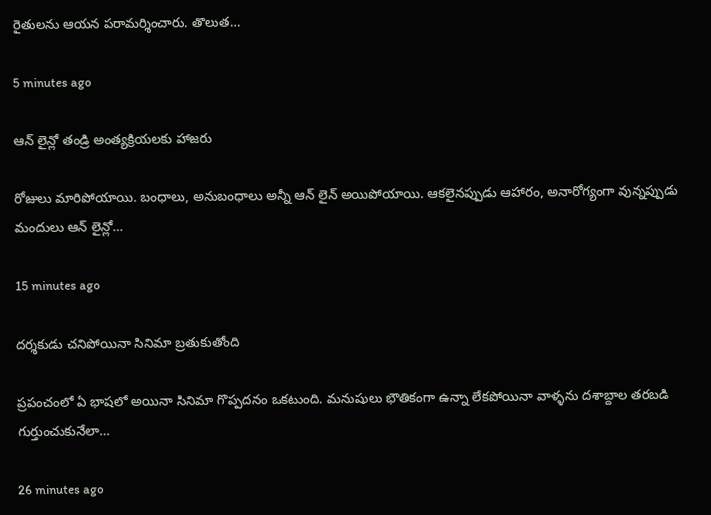రైతుల‌ను ఆయ‌న ప‌రామ‌ర్శించారు. తొలుత…

5 minutes ago

ఆన్ లైన్లో తండ్రి అంత్యక్రియలకు హాజరు

రోజులు మారిపోయాయి. బంధాలు, అనుబంధాలు అన్నీ ఆన్ లైన్ అయిపోయాయి. ఆకలైనప్పుడు ఆహారం, అనారోగ్యంగా వున్నప్పుడు మందులు ఆన్ లైన్లో…

15 minutes ago

దర్శకుడు చనిపోయినా సినిమా బ్రతుకుతోంది

ప్రపంచంలో ఏ భాషలో అయినా సినిమా గొప్పదనం ఒకటుంది. మనుషులు భౌతికంగా ఉన్నా లేకపోయినా వాళ్ళను దశాబ్దాల తరబడి గుర్తుంచుకునేలా…

26 minutes ago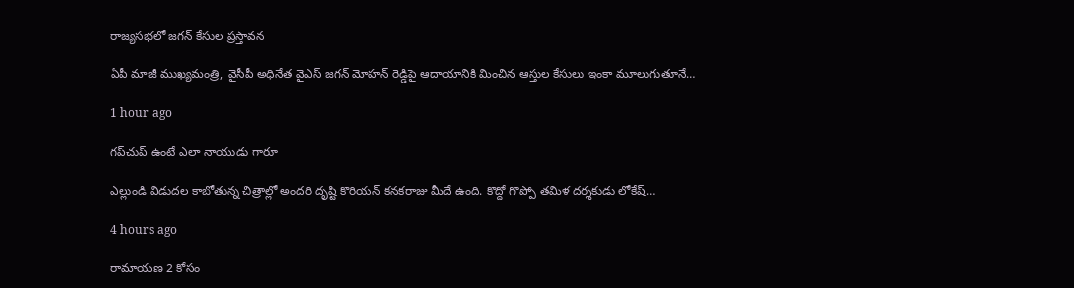రాజ్యసభలో జగన్ కేసుల ప్రస్తావన

ఏపీ మాజీ ముఖ్యమంత్రి, వైసీపీ అధినేత వైఎస్ జగన్ మోహన్ రెడ్డిపై ఆదాయానికి మించిన ఆస్తుల కేసులు ఇంకా మూలుగుతూనే…

1 hour ago

గప్‌చుప్ ఉంటే ఎలా నాయుడు గారూ

ఎల్లుండి విడుదల కాబోతున్న చిత్రాల్లో అందరి దృష్టి కొరియన్ కనకరాజు మీదే ఉంది. కొద్దో గొప్పో తమిళ దర్శకుడు లోకేష్…

4 hours ago

రామాయణ 2 కోసం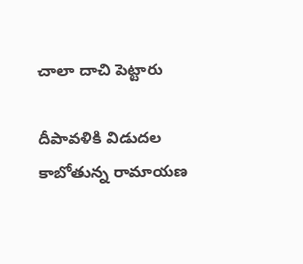చాలా దాచి పెట్టారు

దీపావళికి విడుదల కాబోతున్న రామాయణ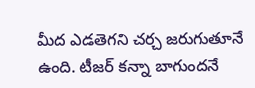మీద ఎడతెగని చర్చ జరుగుతూనే ఉంది. టీజర్ కన్నా బాగుందనే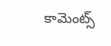కామెంట్స్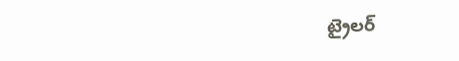ట్రైలర్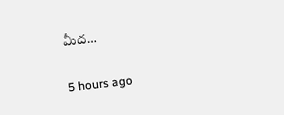మీద…

5 hours ago